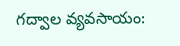గద్వాల వ్యవసాయం: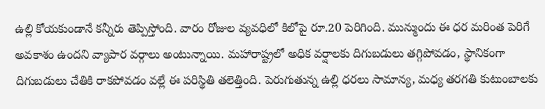ఉల్లి కోయకుండానే కన్నీరు తెప్పిస్తోంది. వారం రోజుల వ్యవధిలో కిలోపై రూ.20 పెరిగింది. మున్ముందు ఈ ధర మరింత పెరిగే అవకాశం ఉందని వ్యాపార వర్గాలు అంటున్నాయి. మహారాష్ట్రలో అధిక వర్షాలకు దిగుబడులు తగ్గిపోవడం, స్థానికంగా దిగుబడులు చేతికి రాకపోవడం వల్లే ఈ పరిస్థితి తలెత్తింది. పెరుగుతున్న ఉల్లి ధరలు సామాన్య, మధ్య తరగతి కుటుంబాలకు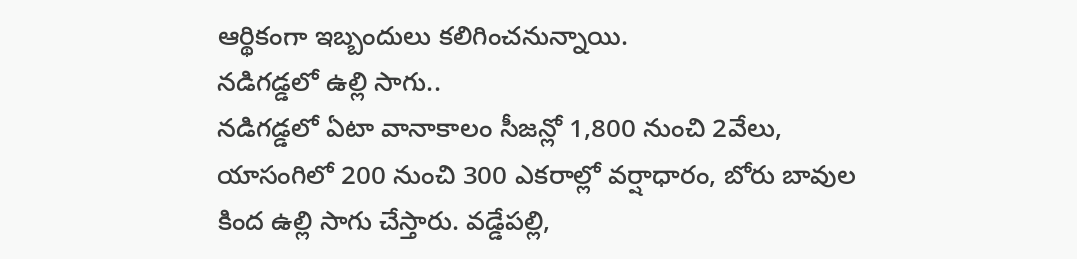ఆర్థికంగా ఇబ్బందులు కలిగించనున్నాయి.
నడిగడ్డలో ఉల్లి సాగు..
నడిగడ్డలో ఏటా వానాకాలం సీజన్లో 1,800 నుంచి 2వేలు, యాసంగిలో 200 నుంచి 300 ఎకరాల్లో వర్షాధారం, బోరు బావుల కింద ఉల్లి సాగు చేస్తారు. వడ్డేపల్లి,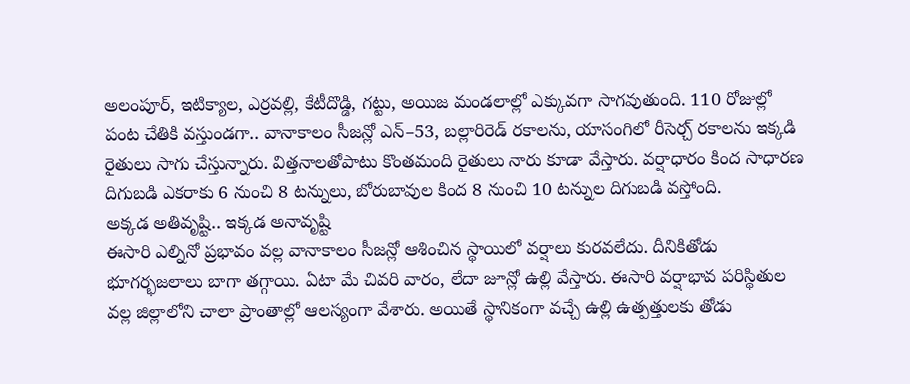అలంపూర్, ఇటిక్యాల, ఎర్రవల్లి, కేటీదొడ్డి, గట్టు, అయిజ మండలాల్లో ఎక్కువగా సాగవుతుంది. 110 రోజుల్లో పంట చేతికి వస్తుండగా.. వానాకాలం సీజన్లో ఎన్–53, బల్లారిరెడ్ రకాలను, యాసంగిలో రీసెర్చ్ రకాలను ఇక్కడి రైతులు సాగు చేస్తున్నారు. విత్తనాలతోపాటు కొంతమంది రైతులు నారు కూడా వేస్తారు. వర్షాధారం కింద సాధారణ దిగుబడి ఎకరాకు 6 నుంచి 8 టన్నులు, బోరుబావుల కింద 8 నుంచి 10 టన్నుల దిగుబడి వస్తోంది.
అక్కడ అతివృష్టి.. ఇక్కడ అనావృష్టి
ఈసారి ఎల్నినో ప్రభావం వల్ల వానాకాలం సీజన్లో ఆశించిన స్థాయిలో వర్షాలు కురవలేదు. దీనికితోడు భూగర్భజలాలు బాగా తగ్గాయి. ఏటా మే చివరి వారం, లేదా జూన్లో ఉల్లి వేస్తారు. ఈసారి వర్షాభావ పరిస్థితుల వల్ల జిల్లాలోని చాలా ప్రాంతాల్లో ఆలస్యంగా వేశారు. అయితే స్థానికంగా వచ్చే ఉల్లి ఉత్పత్తులకు తోడు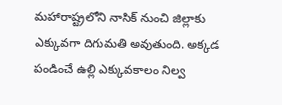మహారాష్ట్రలోని నాసిక్ నుంచి జిల్లాకు ఎక్కువగా దిగుమతి అవుతుంది. అక్కడ పండించే ఉల్లి ఎక్కువకాలం నిల్వ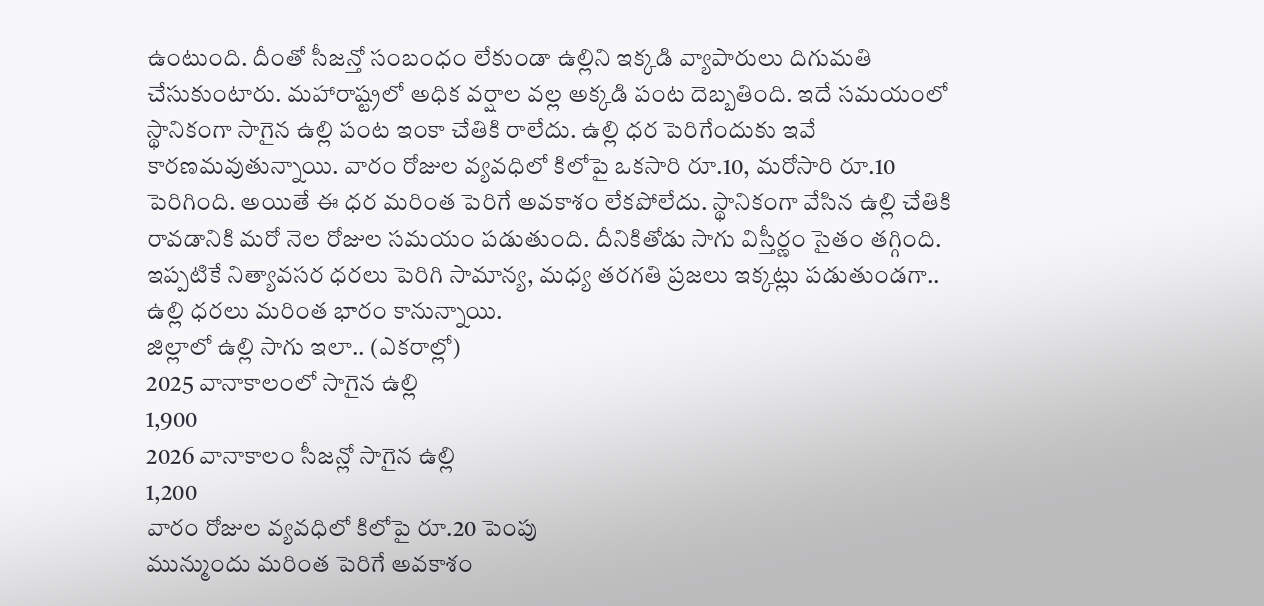ఉంటుంది. దీంతో సీజన్తో సంబంధం లేకుండా ఉల్లిని ఇక్కడి వ్యాపారులు దిగుమతి చేసుకుంటారు. మహారాష్ట్రలో అధిక వర్షాల వల్ల అక్కడి పంట దెబ్బతింది. ఇదే సమయంలో స్థానికంగా సాగైన ఉల్లి పంట ఇంకా చేతికి రాలేదు. ఉల్లి ధర పెరిగేందుకు ఇవే కారణమవుతున్నాయి. వారం రోజుల వ్యవధిలో కిలోపై ఒకసారి రూ.10, మరోసారి రూ.10 పెరిగింది. అయితే ఈ ధర మరింత పెరిగే అవకాశం లేకపోలేదు. స్థానికంగా వేసిన ఉల్లి చేతికి రావడానికి మరో నెల రోజుల సమయం పడుతుంది. దీనికితోడు సాగు విస్తీర్ణం సైతం తగ్గింది. ఇప్పటికే నిత్యావసర ధరలు పెరిగి సామాన్య, మధ్య తరగతి ప్రజలు ఇక్కట్లు పడుతుండగా.. ఉల్లి ధరలు మరింత భారం కానున్నాయి.
జిల్లాలో ఉల్లి సాగు ఇలా.. (ఎకరాల్లో)
2025 వానాకాలంలో సాగైన ఉల్లి
1,900
2026 వానాకాలం సీజన్లో సాగైన ఉల్లి
1,200
వారం రోజుల వ్యవధిలో కిలోపై రూ.20 పెంపు
మున్ముందు మరింత పెరిగే అవకాశం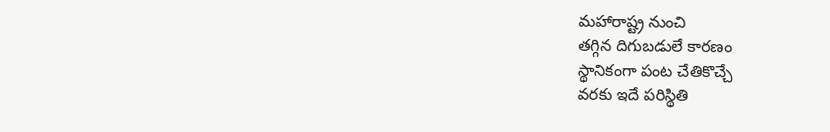మహారాష్ట్ర నుంచి
తగ్గిన దిగుబడులే కారణం
స్థానికంగా పంట చేతికొచ్చే
వరకు ఇదే పరిస్థితి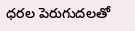ధరల పెరుగుదలతో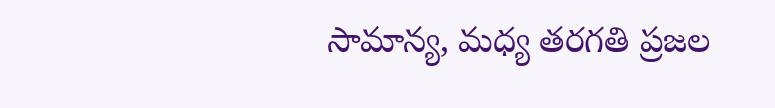సామాన్య, మధ్య తరగతి ప్రజల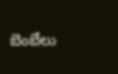బెంబేలు